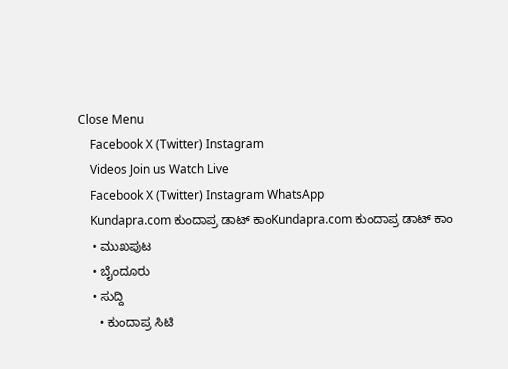Close Menu
    Facebook X (Twitter) Instagram
    Videos Join us Watch Live
    Facebook X (Twitter) Instagram WhatsApp
    Kundapra.com ಕುಂದಾಪ್ರ ಡಾಟ್ ಕಾಂKundapra.com ಕುಂದಾಪ್ರ ಡಾಟ್ ಕಾಂ
    • ಮುಖಪುಟ
    • ಬೈಂದೂರು
    • ಸುದ್ದಿ
      • ಕುಂದಾಪ್ರ ಸಿಟಿ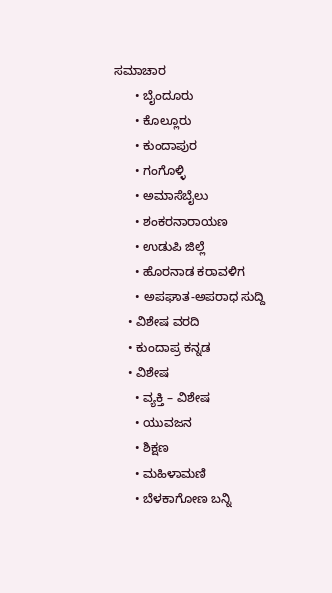ಸಮಾಚಾರ
      • ಬೈಂದೂರು
      • ಕೊಲ್ಲೂರು
      • ಕುಂದಾಪುರ
      • ಗಂಗೊಳ್ಳಿ
      • ಅಮಾಸೆಬೈಲು
      • ಶಂಕರನಾರಾಯಣ
      • ಉಡುಪಿ ಜಿಲ್ಲೆ
      • ಹೊರನಾಡ ಕರಾವಳಿಗ
      • ಅಪಘಾತ-ಅಪರಾಧ ಸುದ್ದಿ
    • ವಿಶೇಷ ವರದಿ
    • ಕುಂದಾಪ್ರ ಕನ್ನಡ
    • ವಿಶೇಷ
      • ವ್ಯಕ್ತಿ – ವಿಶೇಷ
      • ಯುವಜನ
      • ಶಿಕ್ಷಣ
      • ಮಹಿಳಾಮಣಿ
      • ಬೆಳಕಾಗೋಣ ಬನ್ನಿ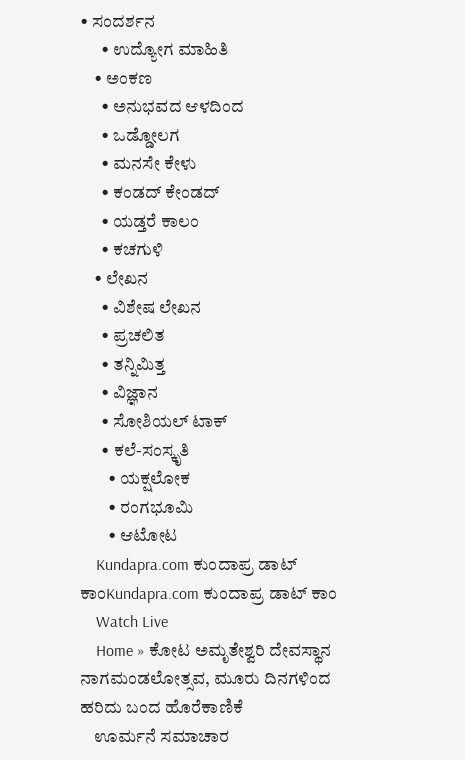• ಸಂದರ್ಶನ
      • ಉದ್ಯೋಗ ಮಾಹಿತಿ
    • ಅಂಕಣ
      • ಅನುಭವದ ಆಳದಿಂದ
      • ಒಡ್ಡೋಲಗ
      • ಮನಸೇ ಕೇಳು
      • ಕಂಡದ್ ಕೇಂಡದ್
      • ಯಡ್ತರೆ ಕಾಲಂ
      • ಕಚಗುಳಿ
    • ಲೇಖನ
      • ವಿಶೇಷ ಲೇಖನ
      • ಪ್ರಚಲಿತ
      • ತನ್ನಿಮಿತ್ತ
      • ವಿಜ್ಞಾನ
      • ಸೋಶಿಯಲ್ ಟಾಕ್
      • ಕಲೆ-ಸಂಸ್ಕೃತಿ
        • ಯಕ್ಷಲೋಕ
        • ರಂಗಭೂಮಿ
        • ಆಟೋಟ
    Kundapra.com ಕುಂದಾಪ್ರ ಡಾಟ್ ಕಾಂKundapra.com ಕುಂದಾಪ್ರ ಡಾಟ್ ಕಾಂ
    Watch Live
    Home » ಕೋಟ ಅಮೃತೇಶ್ವರಿ ದೇವಸ್ಥಾನ ನಾಗಮಂಡಲೋತ್ಸವ, ಮೂರು ದಿನಗಳಿಂದ ಹರಿದು ಬಂದ ಹೊರೆಕಾಣಿಕೆ
    ಊರ್ಮನೆ ಸಮಾಚಾರ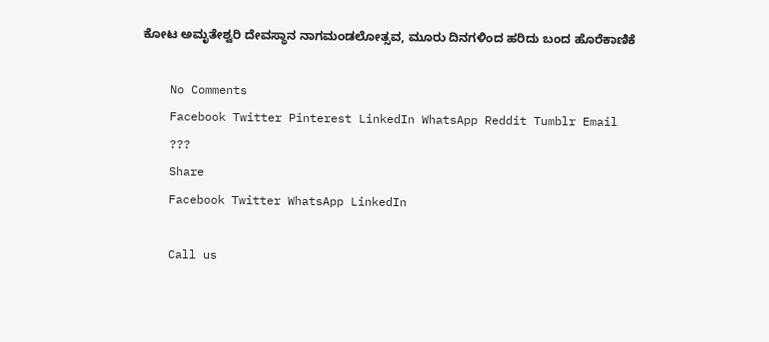ಕೋಟ ಅಮೃತೇಶ್ವರಿ ದೇವಸ್ಥಾನ ನಾಗಮಂಡಲೋತ್ಸವ, ಮೂರು ದಿನಗಳಿಂದ ಹರಿದು ಬಂದ ಹೊರೆಕಾಣಿಕೆ

    No Comments
    Facebook Twitter Pinterest LinkedIn WhatsApp Reddit Tumblr Email
    ???
    Share
    Facebook Twitter WhatsApp LinkedIn

    Call us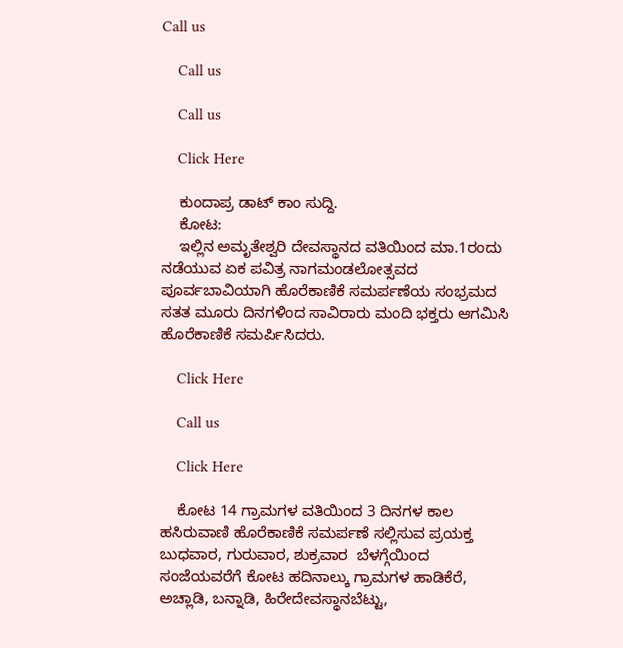Call us

    Call us

    Call us

    Click Here

    ಕುಂದಾಪ್ರ ಡಾಟ್‌ ಕಾಂ ಸುದ್ದಿ.
    ಕೋಟ:
    ಇಲ್ಲಿನ ಅಮೃತೇಶ್ವರಿ ದೇವಸ್ಥಾನದ ವತಿಯಿಂದ ಮಾ.1ರಂದು ನಡೆಯುವ ಏಕ ಪವಿತ್ರ ನಾಗಮಂಡಲೋತ್ಸವದ ಪೂರ್ವಬಾವಿಯಾಗಿ ಹೊರೆಕಾಣಿಕೆ ಸಮರ್ಪಣೆಯ ಸಂಭ್ರಮದ ಸತತ ಮೂರು ದಿನಗಳಿಂದ ಸಾವಿರಾರು ಮಂದಿ ಭಕ್ತರು ಆಗಮಿಸಿ ಹೊರೆಕಾಣಿಕೆ ಸಮರ್ಪಿಸಿದರು.

    Click Here

    Call us

    Click Here

    ಕೋಟ 14 ಗ್ರಾಮಗಳ ವತಿಯಿಂದ 3 ದಿನಗಳ ಕಾಲ ಹಸಿರುವಾಣಿ ಹೊರೆಕಾಣಿಕೆ ಸಮರ್ಪಣೆ ಸಲ್ಲಿಸುವ ಪ್ರಯಕ್ತ ಬುಧವಾರ, ಗುರುವಾರ, ಶುಕ್ರವಾರ  ಬೆಳಗ್ಗೆಯಿಂದ ಸಂಜೆಯವರೆಗೆ ಕೋಟ ಹದಿನಾಲ್ಕು ಗ್ರಾಮಗಳ ಹಾಡಿಕೆರೆ, ಅಚ್ಲಾಡಿ, ಬನ್ನಾಡಿ, ಹಿರೇದೇವಸ್ಥಾನಬೆಟ್ಟು,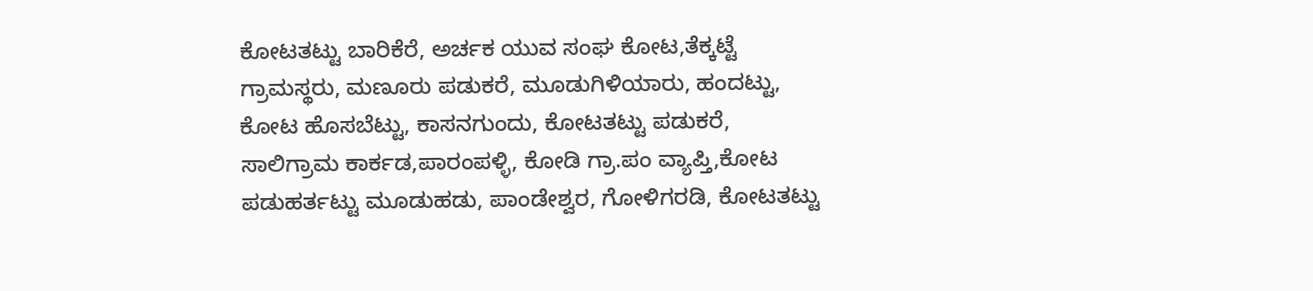ಕೋಟತಟ್ಟು ಬಾರಿಕೆರೆ, ಅರ್ಚಕ ಯುವ ಸಂಘ ಕೋಟ,ತೆಕ್ಕಟ್ಟೆ ಗ್ರಾಮಸ್ಥರು, ಮಣೂರು ಪಡುಕರೆ, ಮೂಡುಗಿಳಿಯಾರು, ಹಂದಟ್ಟು, ಕೋಟ ಹೊಸಬೆಟ್ಟು, ಕಾಸನಗುಂದು, ಕೋಟತಟ್ಟು ಪಡುಕರೆ, ಸಾಲಿಗ್ರಾಮ ಕಾರ್ಕಡ,ಪಾರಂಪಳ್ಳಿ, ಕೋಡಿ ಗ್ರಾ.ಪಂ ವ್ಯಾಪ್ತಿ,ಕೋಟ ಪಡುಹರ್ತಟ್ಟು ಮೂಡುಹಡು, ಪಾಂಡೇಶ್ವರ, ಗೋಳಿಗರಡಿ, ಕೋಟತಟ್ಟು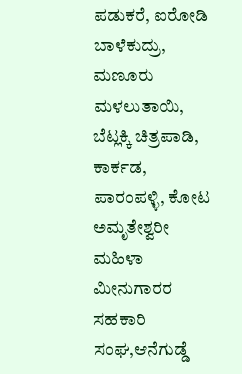ಪಡುಕರೆ, ಐರೋಡಿ ಬಾಳೆಕುದ್ರು, ಮಣೂರು ಮಳಲುತಾಯಿ, ಬೆಟ್ಲಕ್ಕಿ ಚಿತ್ರಪಾಡಿ, ಕಾರ್ಕಡ, ಪಾರಂಪಳ್ಳಿ, ಕೋಟ ಅಮೃತೇಶ್ವರೀ ಮಹಿಳಾ ಮೀನುಗಾರರ ಸಹಕಾರಿ ಸಂಘ,ಆನೆಗುಡ್ಡೆ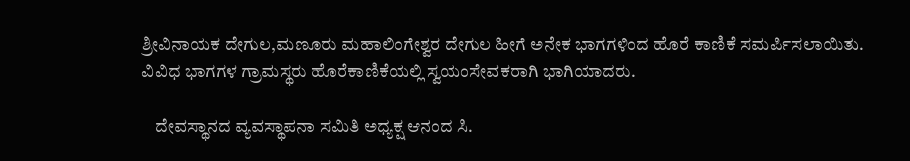ಶ್ರೀವಿನಾಯಕ ದೇಗುಲ,ಮಣೂರು ಮಹಾಲಿಂಗೇಶ್ವರ ದೇಗುಲ ಹೀಗೆ ಅನೇಕ ಭಾಗಗಳಿಂದ ಹೊರೆ ಕಾಣಿಕೆ ಸಮರ್ಪಿಸಲಾಯಿತು. ವಿವಿಧ ಭಾಗಗಳ ಗ್ರಾಮಸ್ಥರು ಹೊರೆಕಾಣಿಕೆಯಲ್ಲಿ ಸ್ವಯಂಸೇವಕರಾಗಿ ಭಾಗಿಯಾದರು.

    ದೇವಸ್ಥಾನದ ವ್ಯವಸ್ಥಾಪನಾ ಸಮಿತಿ ಅಧ್ಯಕ್ಷ ಆನಂದ ಸಿ.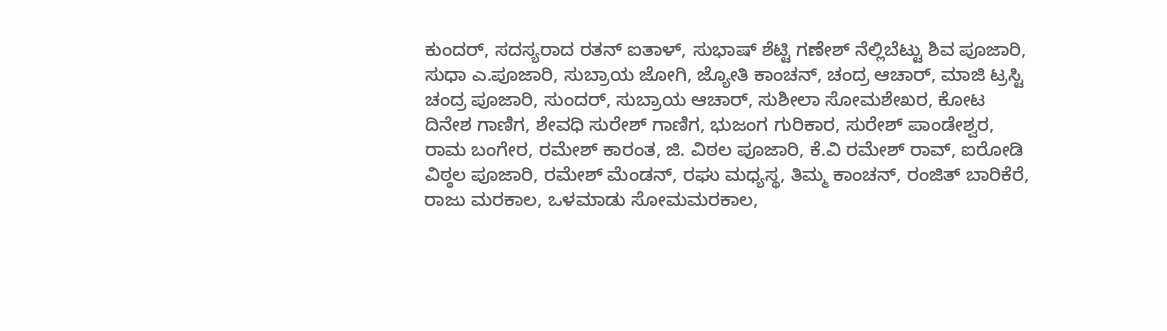ಕುಂದರ್, ಸದಸ್ಯರಾದ ರತನ್ ಐತಾಳ್, ಸುಭಾಷ್ ಶೆಟ್ಟಿ ಗಣೇಶ್ ನೆಲ್ಲಿಬೆಟ್ಟು ಶಿವ ಪೂಜಾರಿ, ಸುಧಾ ಎ.ಪೂಜಾರಿ, ಸುಬ್ರಾಯ ಜೋಗಿ, ಜ್ಯೋತಿ ಕಾಂಚನ್, ಚಂದ್ರ ಆಚಾರ್, ಮಾಜಿ ಟ್ರಸ್ಟಿ ಚಂದ್ರ ಪೂಜಾರಿ, ಸುಂದರ್, ಸುಬ್ರಾಯ ಆಚಾರ್, ಸುಶೀಲಾ ಸೋಮಶೇಖರ, ಕೋಟ ದಿನೇಶ ಗಾಣಿಗ, ಶೇವಧಿ ಸುರೇಶ್ ಗಾಣಿಗ, ಭುಜಂಗ ಗುರಿಕಾರ, ಸುರೇಶ್ ಪಾಂಡೇಶ್ವರ, ರಾಮ ಬಂಗೇರ, ರಮೇಶ್ ಕಾರಂತ, ಜಿ. ವಿಠಲ ಪೂಜಾರಿ, ಕೆ.ವಿ ರಮೇಶ್ ರಾವ್, ಐರೋಡಿ ವಿಠ್ಠಲ ಪೂಜಾರಿ, ರಮೇಶ್ ಮೆಂಡನ್, ರಘು ಮಧ್ಯಸ್ಥ, ತಿಮ್ಮ ಕಾಂಚನ್, ರಂಜಿತ್ ಬಾರಿಕೆರೆ, ರಾಜು ಮರಕಾಲ, ಒಳಮಾಡು ಸೋಮಮರಕಾಲ,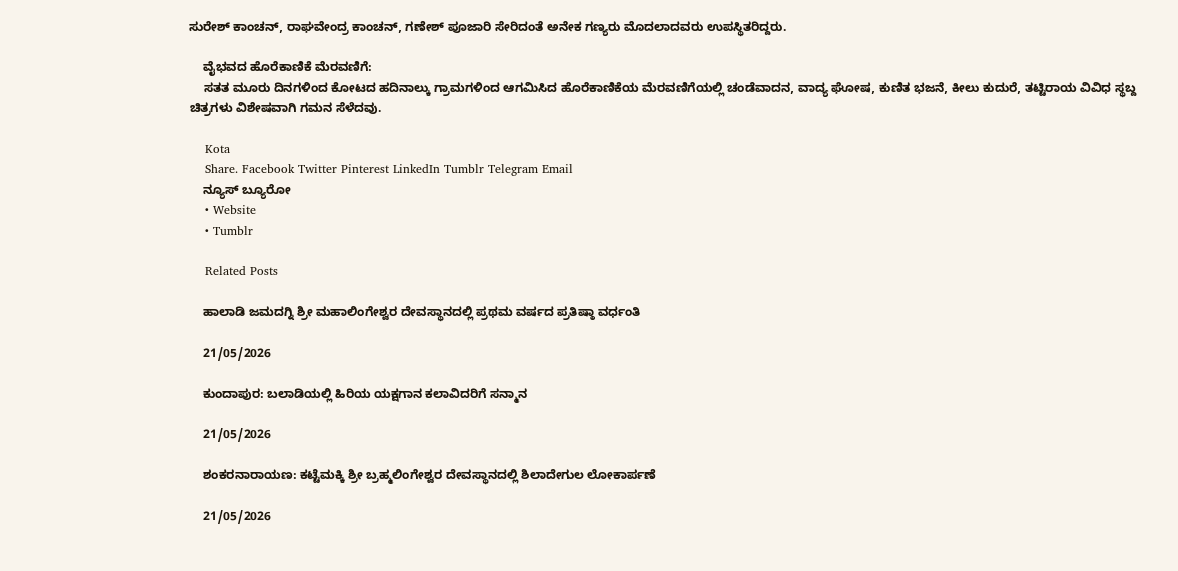ಸುರೇಶ್ ಕಾಂಚನ್, ರಾಘವೇಂದ್ರ ಕಾಂಚನ್, ಗಣೇಶ್ ಪೂಜಾರಿ ಸೇರಿದಂತೆ ಅನೇಕ ಗಣ್ಯರು ಮೊದಲಾದವರು ಉಪಸ್ಥಿತರಿದ್ದರು.

    ವೈಭವದ ಹೊರೆಕಾಣಿಕೆ ಮೆರವಣಿಗೆ:
    ಸತತ ಮೂರು ದಿನಗಳಿಂದ ಕೋಟದ ಹದಿನಾಲ್ಕು ಗ್ರಾಮಗಳಿಂದ ಆಗಮಿಸಿದ ಹೊರೆಕಾಣಿಕೆಯ ಮೆರವಣಿಗೆಯಲ್ಲಿ ಚಂಡೆವಾದನ, ವಾದ್ಯ ಘೋಷ, ಕುಣಿತ ಭಜನೆ, ಕೀಲು ಕುದುರೆ, ತಟ್ಟಿರಾಯ ವಿವಿಧ ಸ್ಥಬ್ದ ಚಿತ್ರಗಳು ವಿಶೇಷವಾಗಿ ಗಮನ ಸೆಳೆದವು.

    Kota
    Share. Facebook Twitter Pinterest LinkedIn Tumblr Telegram Email
    ನ್ಯೂಸ್ ಬ್ಯೂರೋ
    • Website
    • Tumblr

    Related Posts

    ಹಾಲಾಡಿ ಜಮದಗ್ನಿ ಶ್ರೀ ಮಹಾಲಿಂಗೇಶ್ವರ ದೇವಸ್ಥಾನದಲ್ಲಿ ಪ್ರಥಮ ವರ್ಷದ ಪ್ರತಿಷ್ಠಾ ವರ್ಧಂತಿ

    21/05/2026

    ಕುಂದಾಪುರ: ಬಲಾಡಿಯಲ್ಲಿ ಹಿರಿಯ ಯಕ್ಷಗಾನ ಕಲಾವಿದರಿಗೆ ಸನ್ಮಾನ

    21/05/2026

    ಶಂಕರನಾರಾಯಣ: ಕಟ್ಟೆಮಕ್ಕಿ ಶ್ರೀ ಬ್ರಹ್ಮಲಿಂಗೇಶ್ವರ ದೇವಸ್ಥಾನದಲ್ಲಿ ಶಿಲಾದೇಗುಲ ಲೋಕಾರ್ಪಣೆ

    21/05/2026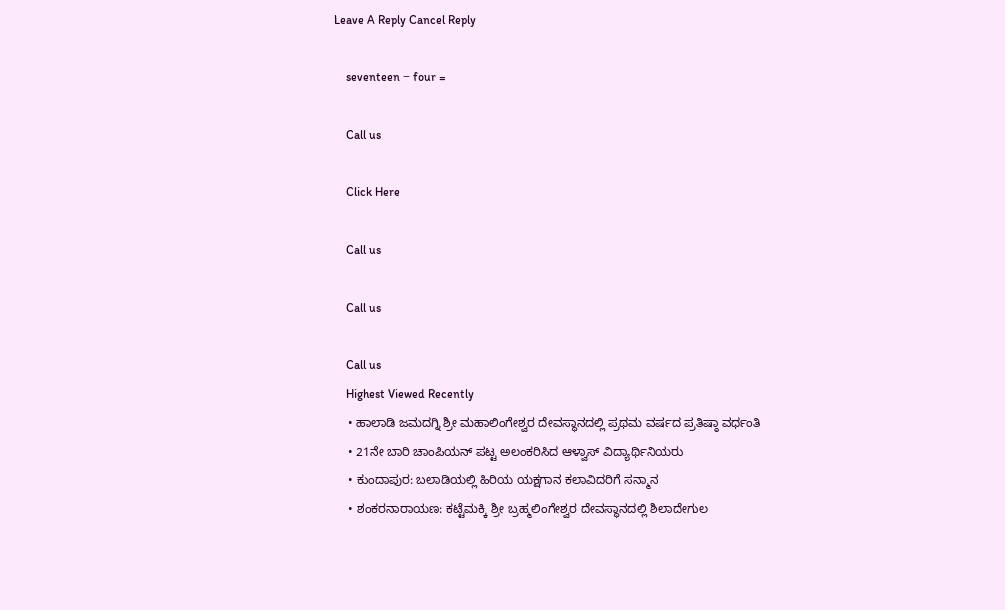Leave A Reply Cancel Reply

    seventeen − four =

    Call us

    Click Here

    Call us

    Call us

    Call us
    Highest Viewed Recently
    • ಹಾಲಾಡಿ ಜಮದಗ್ನಿ ಶ್ರೀ ಮಹಾಲಿಂಗೇಶ್ವರ ದೇವಸ್ಥಾನದಲ್ಲಿ ಪ್ರಥಮ ವರ್ಷದ ಪ್ರತಿಷ್ಠಾ ವರ್ಧಂತಿ
    • 21ನೇ ಬಾರಿ ಚಾಂಪಿಯನ್ ಪಟ್ಟ ಅಲಂಕರಿಸಿದ ಆಳ್ವಾಸ್ ವಿದ್ಯಾರ್ಥಿನಿಯರು
    • ಕುಂದಾಪುರ: ಬಲಾಡಿಯಲ್ಲಿ ಹಿರಿಯ ಯಕ್ಷಗಾನ ಕಲಾವಿದರಿಗೆ ಸನ್ಮಾನ
    • ಶಂಕರನಾರಾಯಣ: ಕಟ್ಟೆಮಕ್ಕಿ ಶ್ರೀ ಬ್ರಹ್ಮಲಿಂಗೇಶ್ವರ ದೇವಸ್ಥಾನದಲ್ಲಿ ಶಿಲಾದೇಗುಲ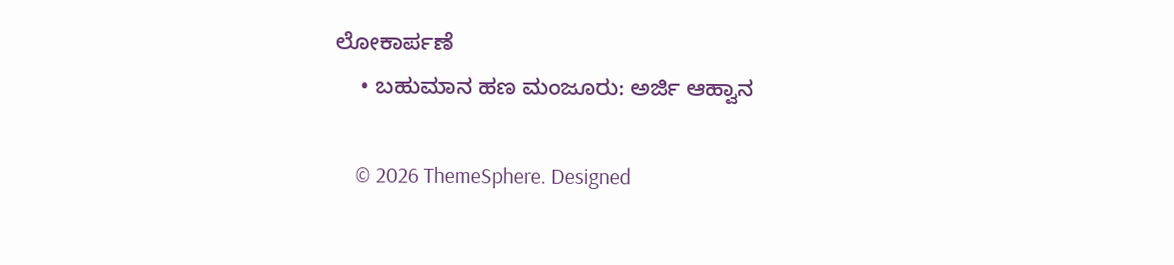ಲೋಕಾರ್ಪಣೆ
    • ಬಹುಮಾನ ಹಣ ಮಂಜೂರು: ಅರ್ಜಿ ಆಹ್ವಾನ

    © 2026 ThemeSphere. Designed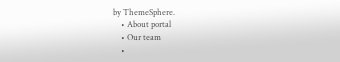by ThemeSphere.
    • About portal
    • Our team
    •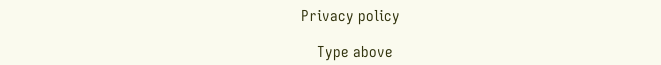Privacy policy

    Type above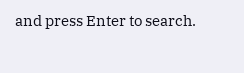and press Enter to search.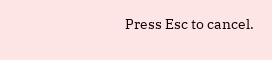Press Esc to cancel.